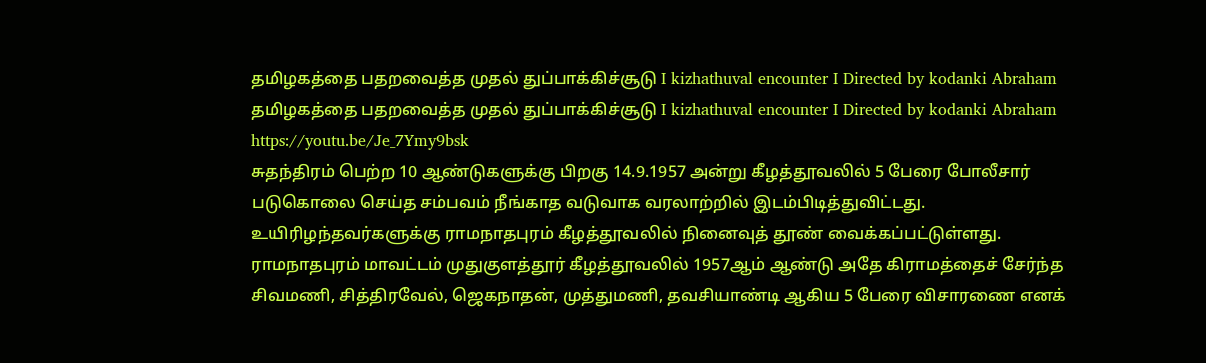தமிழகத்தை பதறவைத்த முதல் துப்பாக்கிச்சூடு I kizhathuval encounter I Directed by kodanki Abraham
தமிழகத்தை பதறவைத்த முதல் துப்பாக்கிச்சூடு I kizhathuval encounter I Directed by kodanki Abraham
https://youtu.be/Je_7Ymy9bsk
சுதந்திரம் பெற்ற 10 ஆண்டுகளுக்கு பிறகு 14.9.1957 அன்று கீழத்தூவலில் 5 பேரை போலீசார் படுகொலை செய்த சம்பவம் நீங்காத வடுவாக வரலாற்றில் இடம்பிடித்துவிட்டது.
உயிரிழந்தவர்களுக்கு ராமநாதபுரம் கீழத்தூவலில் நினைவுத் தூண் வைக்கப்பட்டுள்ளது.
ராமநாதபுரம் மாவட்டம் முதுகுளத்தூர் கீழத்தூவலில் 1957ஆம் ஆண்டு அதே கிராமத்தைச் சேர்ந்த சிவமணி, சித்திரவேல், ஜெகநாதன், முத்துமணி, தவசியாண்டி ஆகிய 5 பேரை விசாரணை எனக்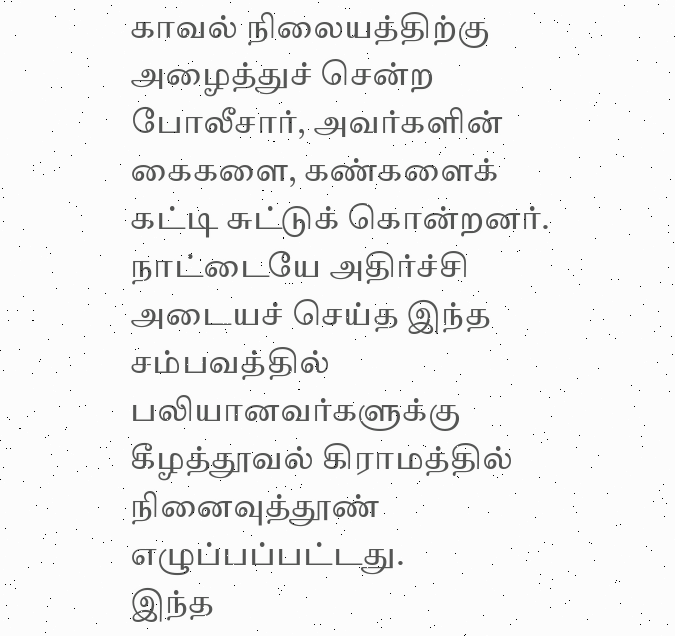காவல் நிலையத்திற்கு அழைத்துச் சென்ற போலீசார், அவர்களின் கைகளை, கண்களைக் கட்டி சுட்டுக் கொன்றனர்.
நாட்டையே அதிர்ச்சி அடையச் செய்த இந்த சம்பவத்தில் பலியானவர்களுக்கு கீழத்தூவல் கிராமத்தில் நினைவுத்தூண் எழுப்பப்பட்டது.
இந்த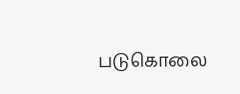படுகொலை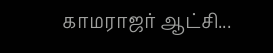காமராஜர் ஆட்சி...